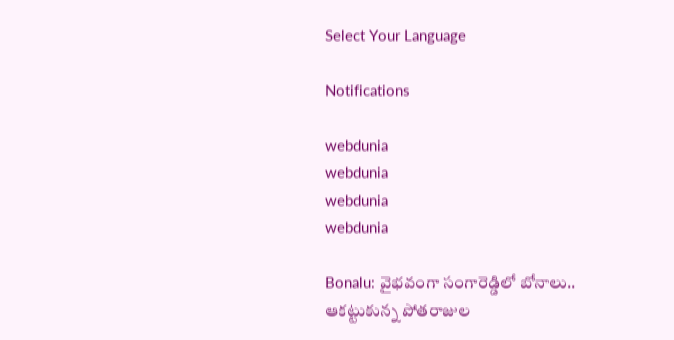Select Your Language

Notifications

webdunia
webdunia
webdunia
webdunia

Bonalu: వైభవంగా సంగారెడ్డిలో బోనాలు.. ఆకట్టుకున్న పోతరాజుల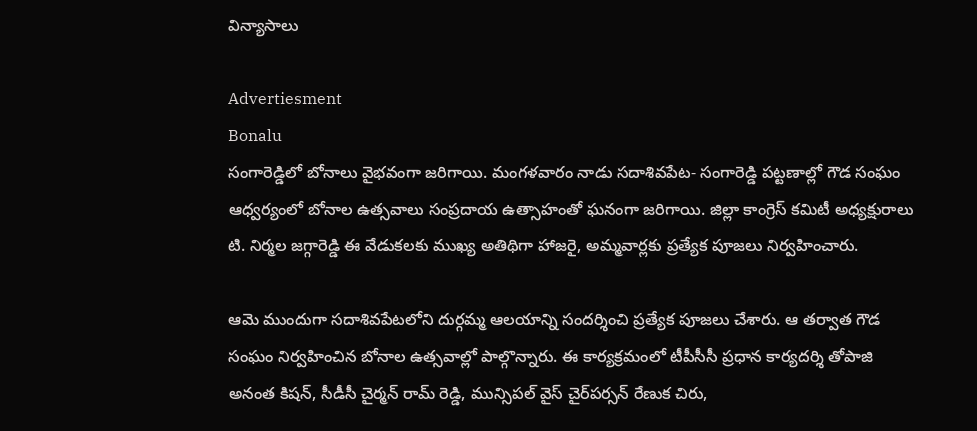విన్యాసాలు

Advertiesment
Bonalu
సంగారెడ్డిలో బోనాలు వైభవంగా జరిగాయి. మంగళవారం నాడు సదాశివపేట- సంగారెడ్డి పట్టణాల్లో గౌడ సంఘం ఆధ్వర్యంలో బోనాల ఉత్సవాలు సంప్రదాయ ఉత్సాహంతో ఘనంగా జరిగాయి. జిల్లా కాంగ్రెస్ కమిటీ అధ్యక్షురాలు టి. నిర్మల జగ్గారెడ్డి ఈ వేడుకలకు ముఖ్య అతిథిగా హాజరై, అమ్మవార్లకు ప్రత్యేక పూజలు నిర్వహించారు.

ఆమె ముందుగా సదాశివపేటలోని దుర్గమ్మ ఆలయాన్ని సందర్శించి ప్రత్యేక పూజలు చేశారు. ఆ తర్వాత గౌడ సంఘం నిర్వహించిన బోనాల ఉత్సవాల్లో పాల్గొన్నారు. ఈ కార్యక్రమంలో టీపీసీసీ ప్రధాన కార్యదర్శి తోపాజి అనంత కిషన్, సీడీసీ చైర్మన్ రామ్ రెడ్డి, మున్సిపల్ వైస్ చైర్‌పర్సన్ రేణుక చిరు,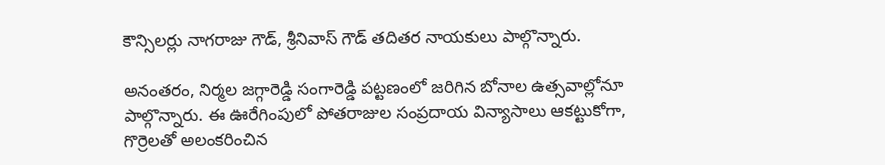కౌన్సిలర్లు నాగరాజు గౌడ్, శ్రీనివాస్ గౌడ్ తదితర నాయకులు పాల్గొన్నారు.

అనంతరం, నిర్మల జగ్గారెడ్డి సంగారెడ్డి పట్టణంలో జరిగిన బోనాల ఉత్సవాల్లోనూ పాల్గొన్నారు. ఈ ఊరేగింపులో పోతరాజుల సంప్రదాయ విన్యాసాలు ఆకట్టుకోగా, గొర్రెలతో అలంకరించిన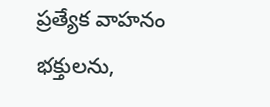ప్రత్యేక వాహనం భక్తులను,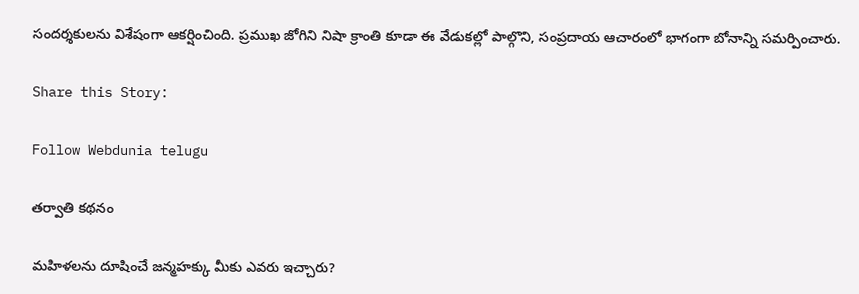సందర్శకులను విశేషంగా ఆకర్షించింది. ప్రముఖ జోగిని నిషా క్రాంతి కూడా ఈ వేడుకల్లో పాల్గొని, సంప్రదాయ ఆచారంలో భాగంగా బోనాన్ని సమర్పించారు.

Share this Story:

Follow Webdunia telugu

తర్వాతి కథనం

మహిళలను దూషించే జన్మహక్కు మీకు ఎవరు ఇచ్చారు?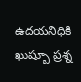ఉదయనిధికి ఖుష్బూ ప్రశ్న